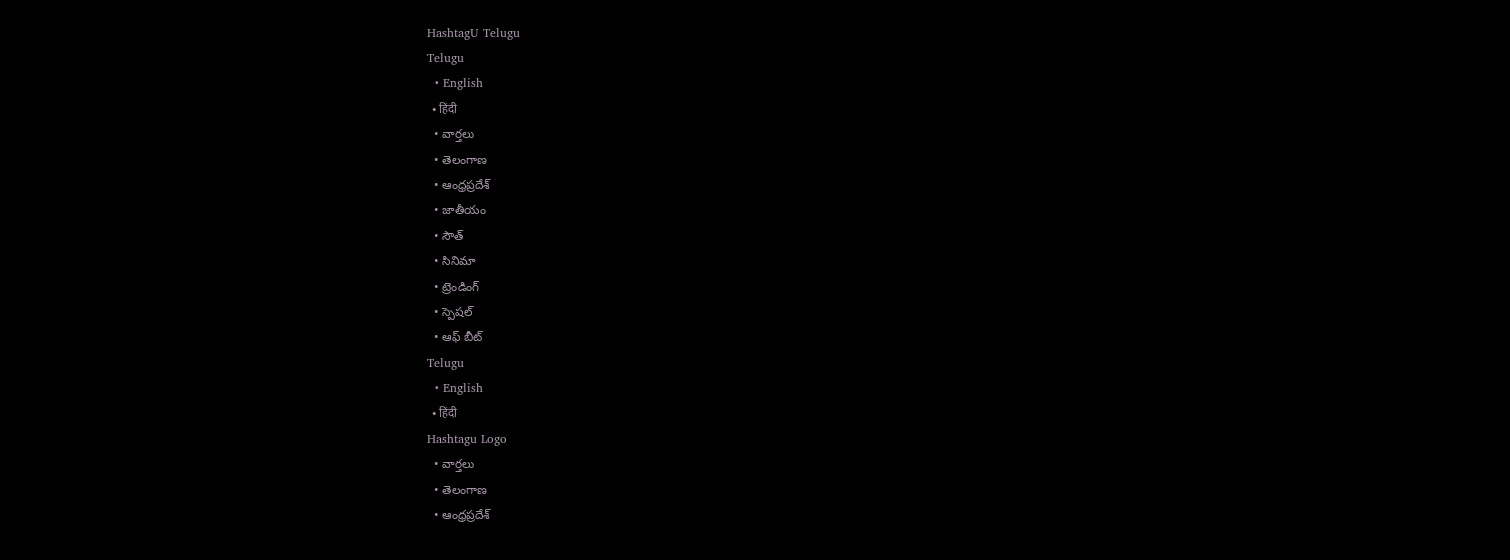HashtagU Telugu
Telugu
  • English
  • हिंदी
  • వార్తలు
  • తెలంగాణ
  • ఆంధ్రప్రదేశ్
  • జాతీయం
  • సౌత్
  • సినిమా
  • ట్రెండింగ్
  • స్పెషల్
  • ఆఫ్ బీట్
Telugu
  • English
  • हिंदी
Hashtagu Logo
  • వార్తలు
  • తెలంగాణ
  • ఆంధ్రప్రదేశ్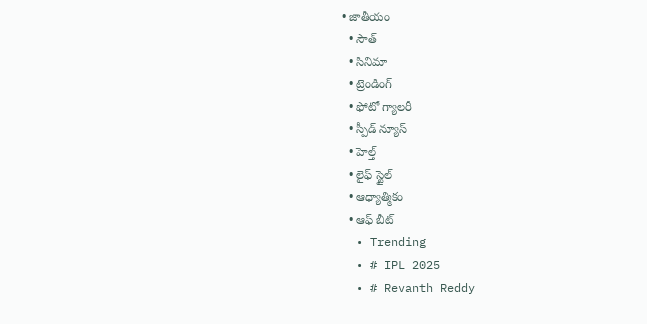• జాతీయం
  • సౌత్
  • సినిమా
  • ట్రెండింగ్
  • ఫోటో గ్యాలరీ
  • స్పీడ్ న్యూస్
  • హెల్త్
  • లైఫ్ స్టైల్
  • ఆధ్యాత్మికం
  • ఆఫ్ బీట్
  • Trending
  • # IPL 2025
  • # Revanth Reddy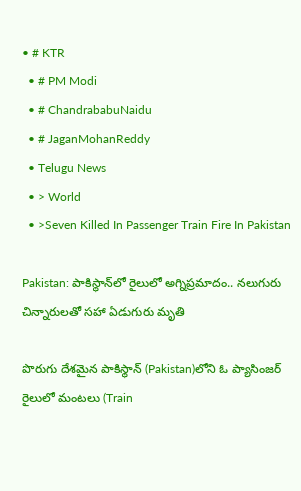• # KTR
  • # PM Modi
  • # ChandrababuNaidu
  • # JaganMohanReddy
  • Telugu News
  • > World
  • >Seven Killed In Passenger Train Fire In Pakistan

Pakistan: పాకిస్థాన్‌లో రైలులో అగ్నిప్రమాదం.. నలుగురు చిన్నారులతో సహా ఏడుగురు మృతి

పొరుగు దేశమైన పాకిస్థాన్‌ (Pakistan)లోని ఓ ప్యాసింజర్ రైలులో మంటలు (Train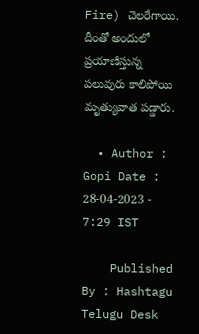Fire) చెలరేగాయి. దీంతో అందులో ప్రయాణిస్తున్న పలువురు కాలిపోయి మృత్యువాత పడ్డారు.

  • Author : Gopi Date : 28-04-2023 - 7:29 IST

    Published By : Hashtagu Telugu Desk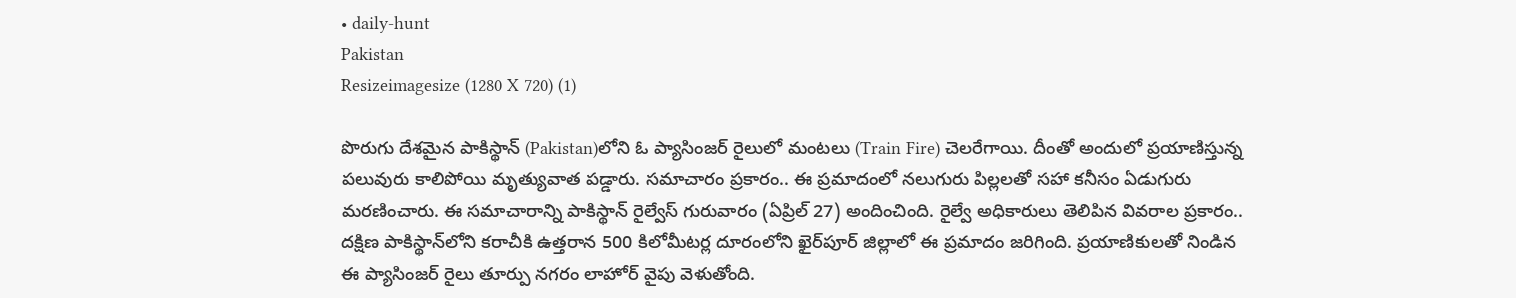• daily-hunt
Pakistan
Resizeimagesize (1280 X 720) (1)

పొరుగు దేశమైన పాకిస్థాన్‌ (Pakistan)లోని ఓ ప్యాసింజర్ రైలులో మంటలు (Train Fire) చెలరేగాయి. దీంతో అందులో ప్రయాణిస్తున్న పలువురు కాలిపోయి మృత్యువాత పడ్డారు. సమాచారం ప్రకారం.. ఈ ప్రమాదంలో నలుగురు పిల్లలతో సహా కనీసం ఏడుగురు మరణించారు. ఈ సమాచారాన్ని పాకిస్థాన్ రైల్వేస్ గురువారం (ఏప్రిల్ 27) అందించింది. రైల్వే అధికారులు తెలిపిన వివరాల ప్రకారం.. దక్షిణ పాకిస్థాన్‌లోని కరాచీకి ఉత్తరాన 500 కిలోమీటర్ల దూరంలోని ఖైర్‌పూర్ జిల్లాలో ఈ ప్రమాదం జరిగింది. ప్రయాణికులతో నిండిన ఈ ప్యాసింజర్ రైలు తూర్పు నగరం లాహోర్ వైపు వెళుతోంది.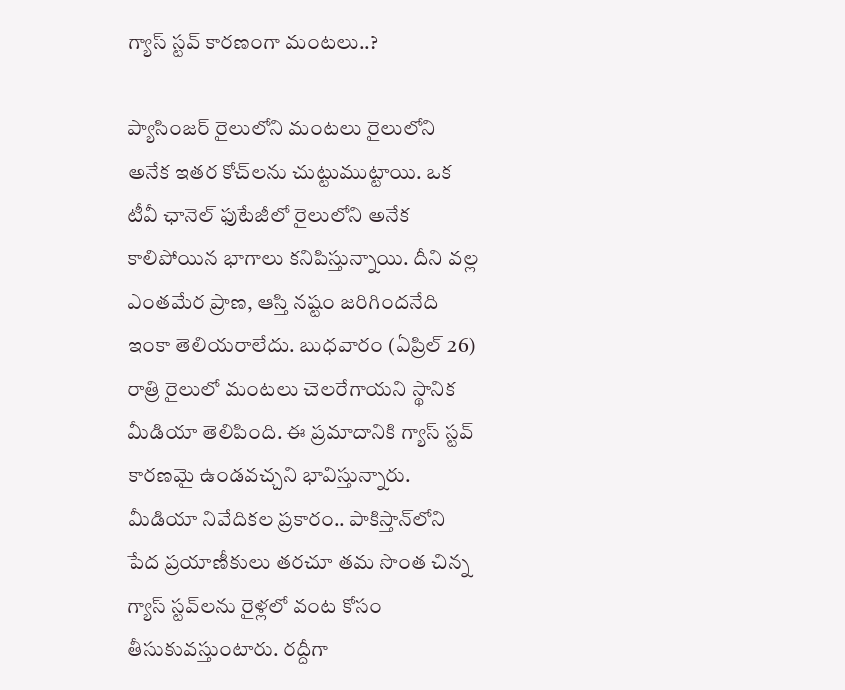గ్యాస్ స్టవ్ కారణంగా మంటలు..?

ప్యాసింజర్ రైలులోని మంటలు రైలులోని అనేక ఇతర కోచ్‌లను చుట్టుముట్టాయి. ఒక టీవీ ఛానెల్ ఫుటేజీలో రైలులోని అనేక కాలిపోయిన భాగాలు కనిపిస్తున్నాయి. దీని వల్ల ఎంతమేర ప్రాణ, ఆస్తి నష్టం జరిగిందనేది ఇంకా తెలియరాలేదు. బుధవారం (ఏప్రిల్ 26) రాత్రి రైలులో మంటలు చెలరేగాయని స్థానిక మీడియా తెలిపింది. ఈ ప్రమాదానికి గ్యాస్‌ స్టవ్‌ కారణమై ఉండవచ్చని భావిస్తున్నారు. మీడియా నివేదికల ప్రకారం.. పాకిస్తాన్‌లోని పేద ప్రయాణీకులు తరచూ తమ సొంత చిన్న గ్యాస్ స్టవ్‌లను రైళ్లలో వంట కోసం తీసుకువస్తుంటారు. రద్దీగా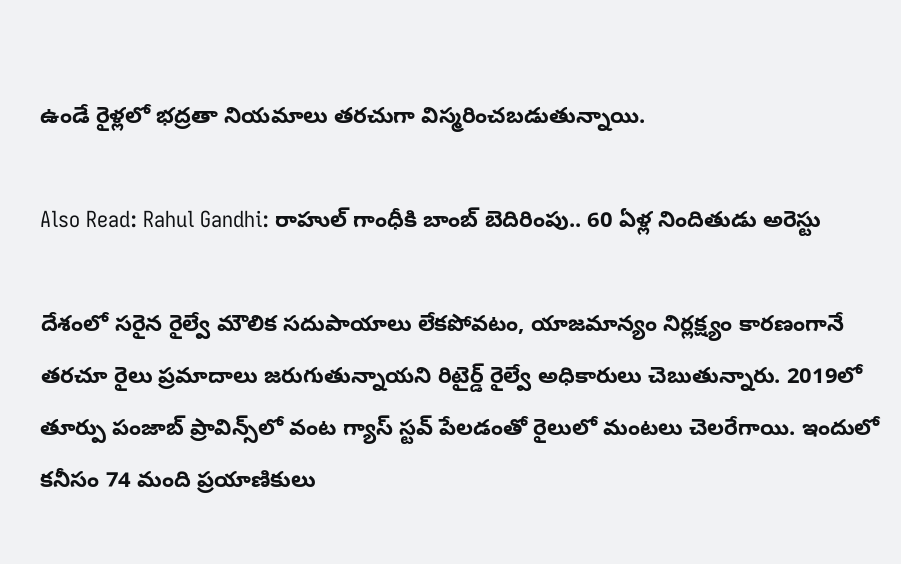ఉండే రైళ్లలో భద్రతా నియమాలు తరచుగా విస్మరించబడుతున్నాయి.

Also Read: Rahul Gandhi: రాహుల్ గాంధీకి బాంబ్ బెదిరింపు.. 60 ఏళ్ల నిందితుడు అరెస్టు

దేశంలో సరైన రైల్వే మౌలిక సదుపాయాలు లేకపోవటం, యాజమాన్యం నిర్లక్ష్యం కారణంగానే తరచూ రైలు ప్రమాదాలు జరుగుతున్నాయని రిటైర్డ్ రైల్వే అధికారులు చెబుతున్నారు. 2019లో తూర్పు పంజాబ్ ప్రావిన్స్‌లో వంట గ్యాస్ స్టవ్ పేలడంతో రైలులో మంటలు చెలరేగాయి. ఇందులో కనీసం 74 మంది ప్రయాణికులు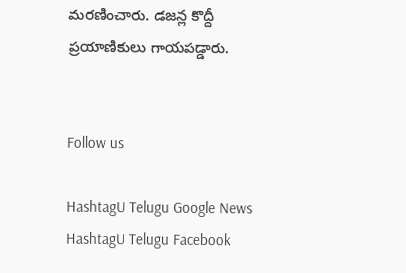మరణించారు. డజన్ల కొద్దీ ప్రయాణికులు గాయపడ్డారు.


Follow us

HashtagU Telugu Google News HashtagU Telugu Facebook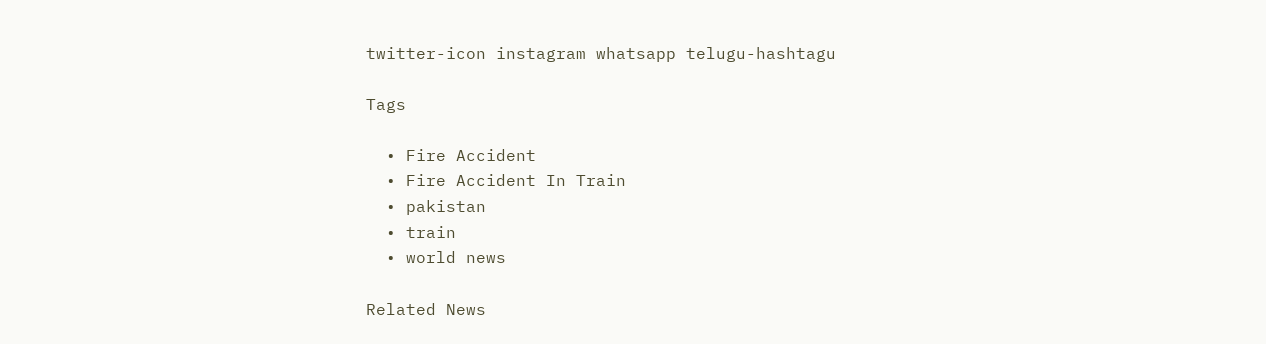twitter-icon instagram whatsapp telugu-hashtagu

Tags

  • Fire Accident
  • Fire Accident In Train
  • pakistan
  • train
  • world news

Related News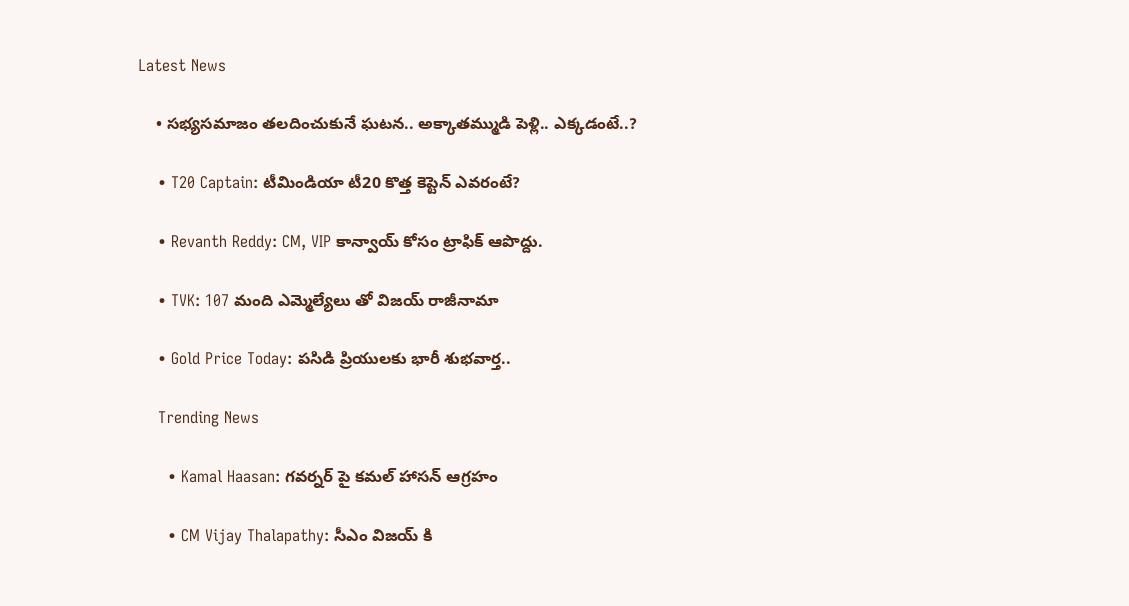Latest News

    • సభ్యసమాజం తలదించుకునే ఘటన.. అక్కాతమ్ముడి పెళ్లి.. ఎక్కడంటే..?

    • T20 Captain: టీమిండియా టీ20 కొత్త కెప్టెన్‌ ఎవరంటే?

    • Revanth Reddy: CM, VIP కాన్వాయ్ కోసం ట్రాఫిక్ ఆపొద్దు.

    • TVK: 107 మంది ఎమ్మెల్యేలు తో విజయ్ రాజీనామా

    • Gold Price Today: పసిడి ప్రియులకు భారీ శుభవార్త..

    Trending News

      • Kamal Haasan: గవర్నర్ పై కమల్ హాసన్ ఆగ్రహం

      • CM Vijay Thalapathy: సీఎం విజయ్‌ కి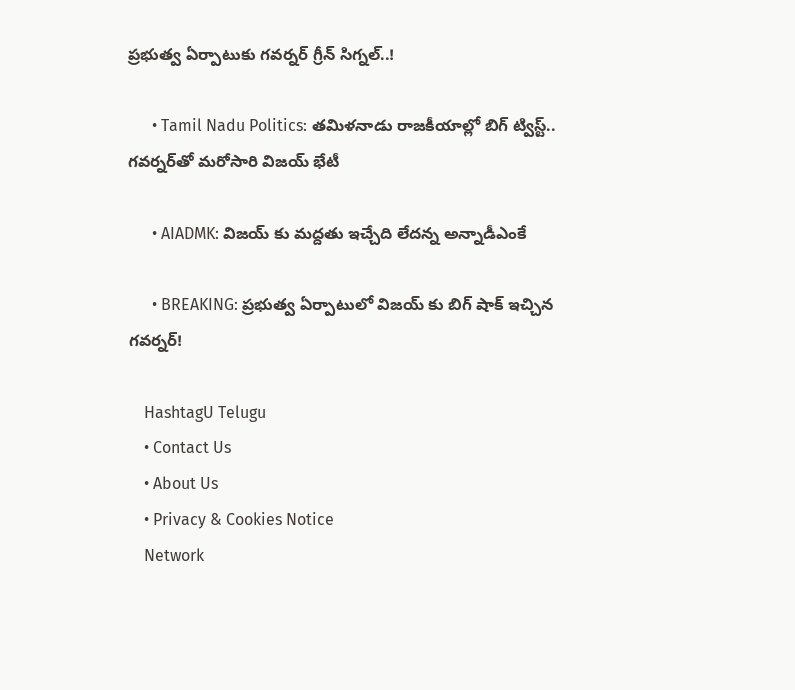ప్రభుత్వ ఏర్పాటుకు గవర్నర్ గ్రీన్ సిగ్నల్..!

      • Tamil Nadu Politics: తమిళనాడు రాజకీయాల్లో బిగ్ ట్విస్ట్.. గవర్నర్‌తో మరోసారి విజయ్ భేటీ

      • AIADMK: విజయ్ కు మద్దతు ఇచ్చేది లేదన్న అన్నాడీఎంకే

      • BREAKING: ప్రభుత్వ ఏర్పాటులో విజయ్ కు బిగ్ షాక్ ఇచ్చిన గవర్నర్!

    HashtagU Telugu
    • Contact Us
    • About Us
    • Privacy & Cookies Notice
    Network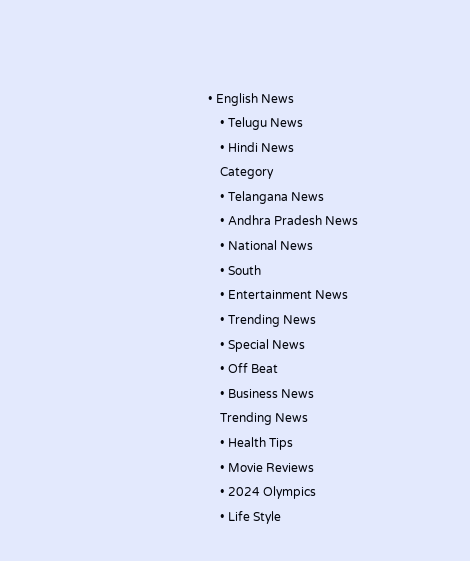• English News
    • Telugu News
    • Hindi News
    Category
    • Telangana News
    • Andhra Pradesh News
    • National News
    • South
    • Entertainment News
    • Trending News
    • Special News
    • Off Beat
    • Business News
    Trending News
    • Health Tips
    • Movie Reviews
    • 2024 Olympics
    • Life Style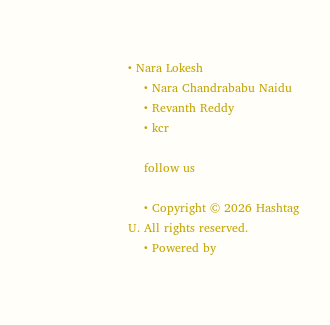• Nara Lokesh
    • Nara Chandrababu Naidu
    • Revanth Reddy
    • kcr

    follow us

    • Copyright © 2026 Hashtag U. All rights reserved.
    • Powered by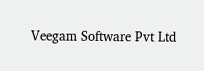Veegam Software Pvt Ltd